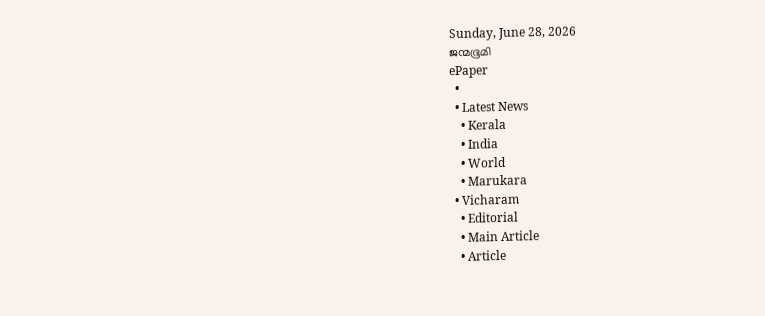Sunday, June 28, 2026
ജന്മഭൂമി
ePaper
  •
  • Latest News
    • Kerala
    • India
    • World
    • Marukara
  • Vicharam
    • Editorial
    • Main Article
    • Article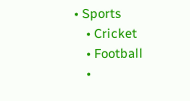• Sports
    • Cricket
    • Football
    •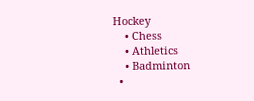Hockey
    • Chess
    • Athletics
    • Badminton
  •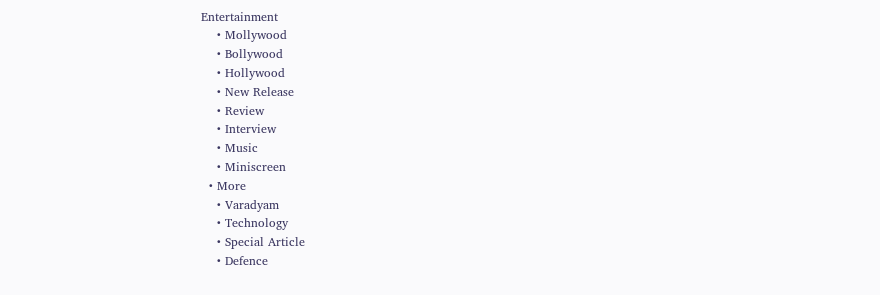Entertainment
    • Mollywood
    • Bollywood
    • Hollywood
    • New Release
    • Review
    • Interview
    • Music
    • Miniscreen
  • More
    • Varadyam
    • Technology
    • Special Article
    • Defence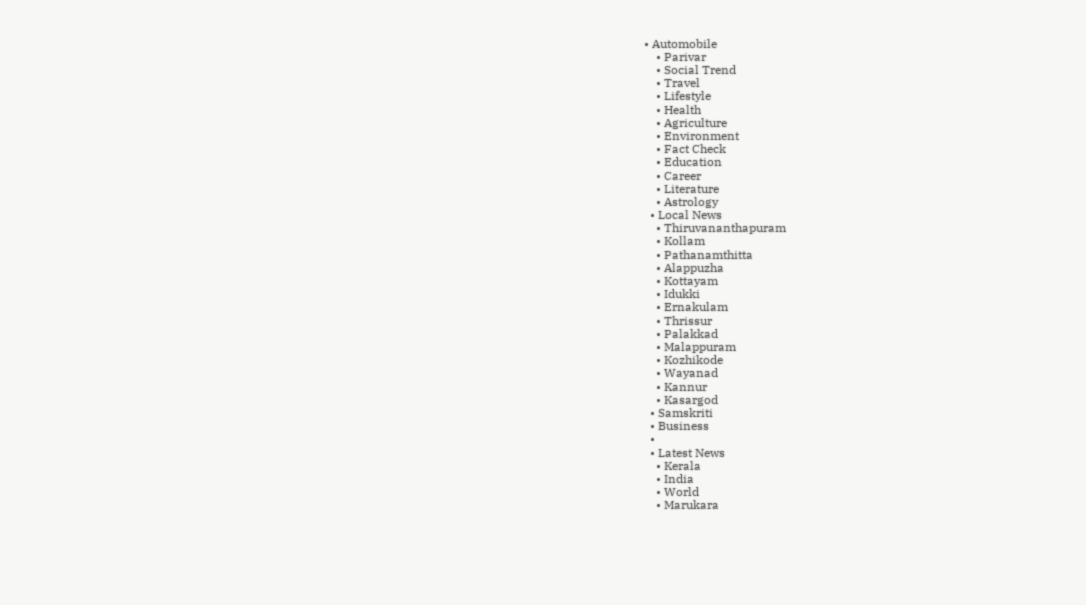• Automobile
    • Parivar
    • Social Trend
    • Travel
    • Lifestyle
    • Health
    • Agriculture
    • Environment
    • Fact Check
    • Education
    • Career
    • Literature
    • Astrology
  • Local News
    • Thiruvananthapuram
    • Kollam
    • Pathanamthitta
    • Alappuzha
    • Kottayam
    • Idukki
    • Ernakulam
    • Thrissur
    • Palakkad
    • Malappuram
    • Kozhikode
    • Wayanad
    • Kannur
    • Kasargod
  • Samskriti
  • Business
  •
  • Latest News
    • Kerala
    • India
    • World
    • Marukara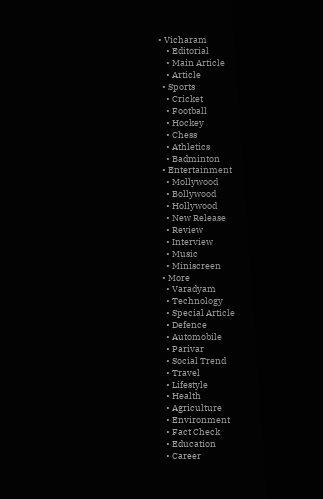• Vicharam
    • Editorial
    • Main Article
    • Article
  • Sports
    • Cricket
    • Football
    • Hockey
    • Chess
    • Athletics
    • Badminton
  • Entertainment
    • Mollywood
    • Bollywood
    • Hollywood
    • New Release
    • Review
    • Interview
    • Music
    • Miniscreen
  • More
    • Varadyam
    • Technology
    • Special Article
    • Defence
    • Automobile
    • Parivar
    • Social Trend
    • Travel
    • Lifestyle
    • Health
    • Agriculture
    • Environment
    • Fact Check
    • Education
    • Career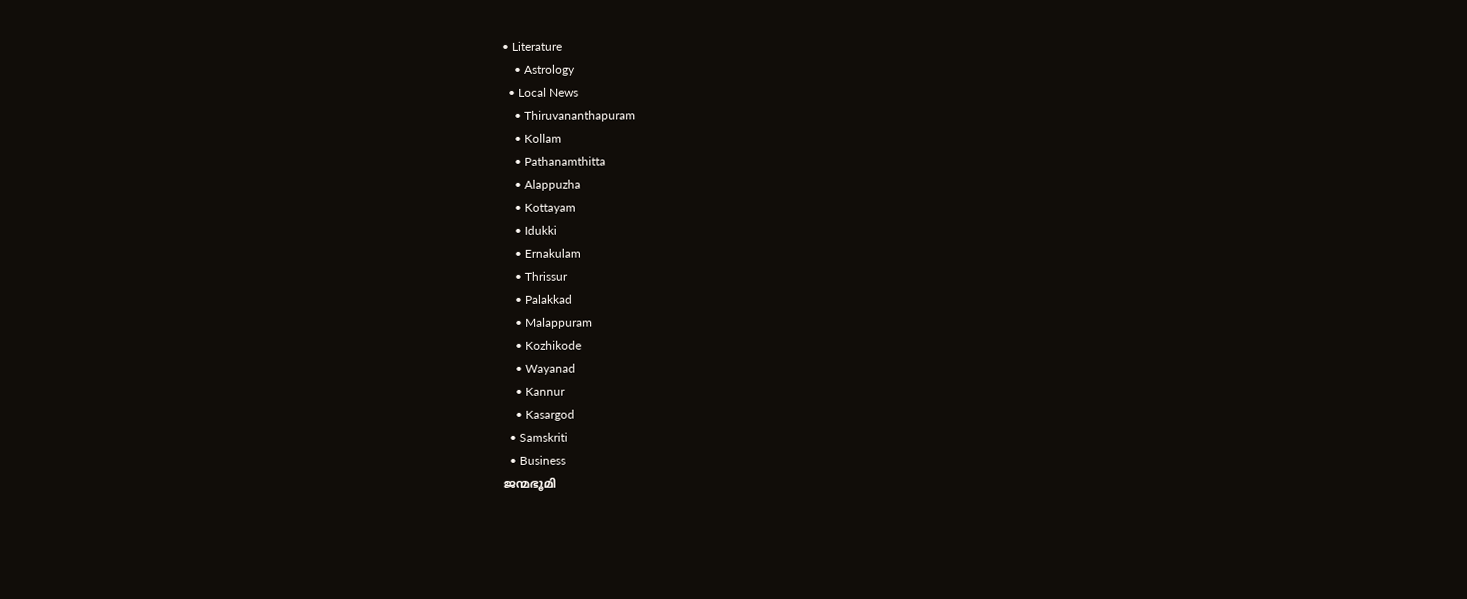• Literature
    • Astrology
  • Local News
    • Thiruvananthapuram
    • Kollam
    • Pathanamthitta
    • Alappuzha
    • Kottayam
    • Idukki
    • Ernakulam
    • Thrissur
    • Palakkad
    • Malappuram
    • Kozhikode
    • Wayanad
    • Kannur
    • Kasargod
  • Samskriti
  • Business
ജന്മഭൂമി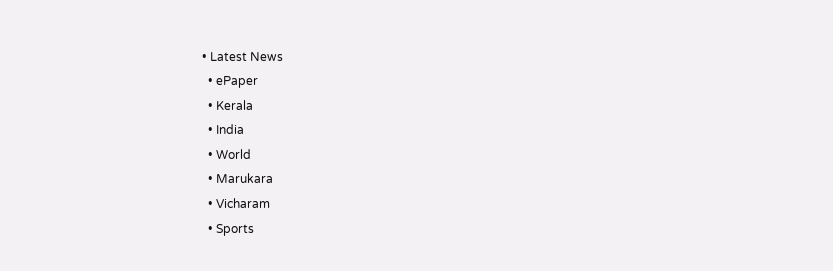• Latest News
  • ePaper
  • Kerala
  • India
  • World
  • Marukara
  • Vicharam
  • Sports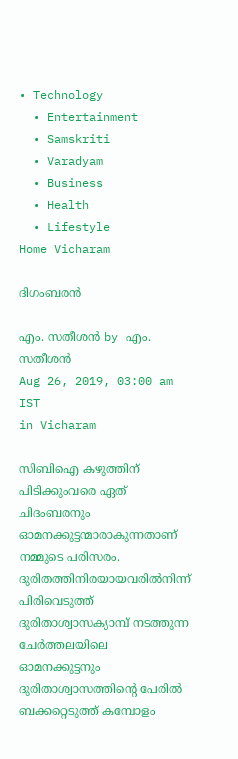• Technology
  • Entertainment
  • Samskriti
  • Varadyam
  • Business
  • Health
  • Lifestyle
Home Vicharam

ദിഗംബരന്‍

എം. സതീശന്‍ by എം. സതീശന്‍
Aug 26, 2019, 03:00 am IST
in Vicharam

സിബിഐ കഴുത്തിന് പിടിക്കുംവരെ ഏത് ചിദംബരനും ഓമനക്കുട്ടന്മാരാകുന്നതാണ് നമ്മുടെ പരിസരം. ദുരിതത്തിനിരയായവരില്‍നിന്ന് പിരിവെടുത്ത് ദുരിതാശ്വാസക്യാമ്പ് നടത്തുന്ന ചേര്‍ത്തലയിലെ ഓമനക്കുട്ടനും ദുരിതാശ്വാസത്തിന്റെ പേരില്‍ ബക്കറ്റെടുത്ത് കമ്പോളം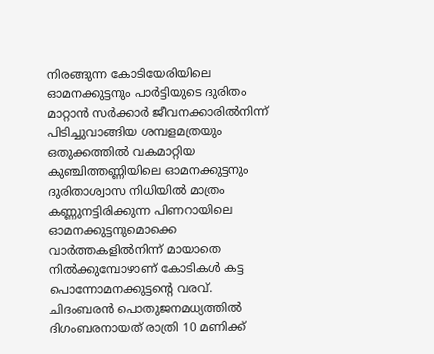നിരങ്ങുന്ന കോടിയേരിയിലെ ഓമനക്കുട്ടനും പാര്‍ട്ടിയുടെ ദുരിതം മാറ്റാന്‍ സര്‍ക്കാര്‍ ജീവനക്കാരില്‍നിന്ന് പിടിച്ചുവാങ്ങിയ ശമ്പളമത്രയും ഒതുക്കത്തില്‍ വകമാറ്റിയ കുഞ്ചിത്തണ്ണിയിലെ ഓമനക്കുട്ടനും ദുരിതാശ്വാസ നിധിയില്‍ മാത്രം കണ്ണുനട്ടിരിക്കുന്ന പിണറായിലെ ഓമനക്കുട്ടനുമൊക്കെ വാര്‍ത്തകളില്‍നിന്ന് മായാതെ നില്‍ക്കുമ്പോഴാണ് കോടികള്‍ കട്ട പൊന്നോമനക്കുട്ടന്റെ വരവ്. ചിദംബരന്‍ പൊതുജനമധ്യത്തില്‍ ദിഗംബരനായത് രാത്രി 10 മണിക്ക്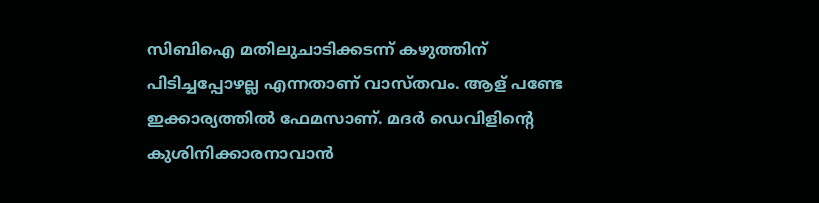സിബിഐ മതിലുചാടിക്കടന്ന് കഴുത്തിന് പിടിച്ചപ്പോഴല്ല എന്നതാണ് വാസ്തവം. ആള് പണ്ടേ ഇക്കാര്യത്തില്‍ ഫേമസാണ്. മദര്‍ ഡെവിളിന്റെ കുശിനിക്കാരനാവാന്‍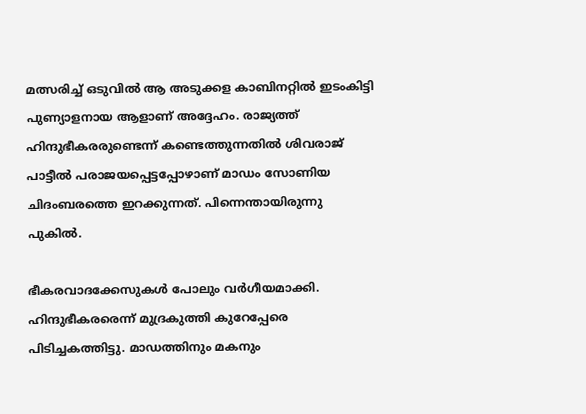മത്സരിച്ച് ഒടുവില്‍ ആ അടുക്കള കാബിനറ്റില്‍ ഇടംകിട്ടി പുണ്യാളനായ ആളാണ് അദ്ദേഹം. രാജ്യത്ത് ഹിന്ദുഭീകരരുണ്ടെന്ന് കണ്ടെത്തുന്നതില്‍ ശിവരാജ് പാട്ടീല്‍ പരാജയപ്പെട്ടപ്പോഴാണ് മാഡം സോണിയ ചിദംബരത്തെ ഇറക്കുന്നത്. പിന്നെന്തായിരുന്നു പുകില്‍.

ഭീകരവാദക്കേസുകള്‍ പോലും വര്‍ഗീയമാക്കി. ഹിന്ദുഭീകരരെന്ന് മുദ്രകുത്തി കുറേപ്പേരെ പിടിച്ചകത്തിട്ടു. മാഡത്തിനും മകനും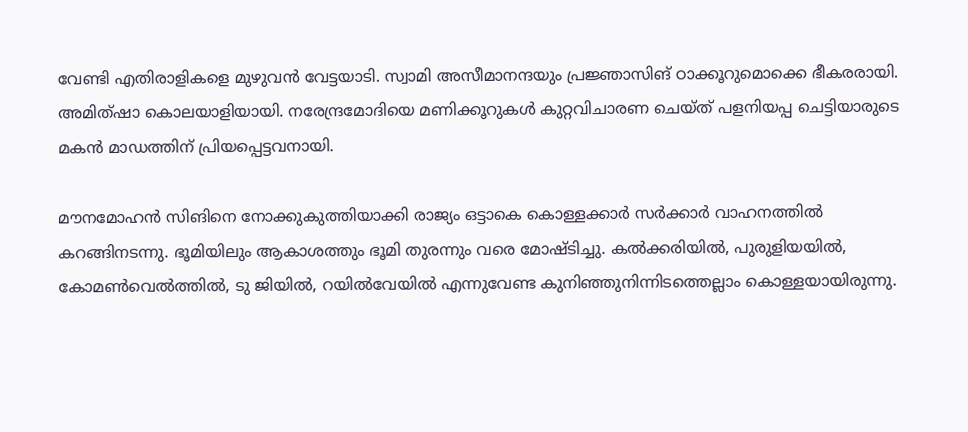വേണ്ടി എതിരാളികളെ മുഴുവന്‍ വേട്ടയാടി. സ്വാമി അസീമാനന്ദയും പ്രജ്ഞാസിങ് ഠാക്കൂറുമൊക്കെ ഭീകരരായി. അമിത്ഷാ കൊലയാളിയായി. നരേന്ദ്രമോദിയെ മണിക്കൂറുകള്‍ കുറ്റവിചാരണ ചെയ്ത് പളനിയപ്പ ചെട്ടിയാരുടെ മകന്‍ മാഡത്തിന് പ്രിയപ്പെട്ടവനായി.

മൗനമോഹന്‍ സിങിനെ നോക്കുകുത്തിയാക്കി രാജ്യം ഒട്ടാകെ കൊള്ളക്കാര്‍ സര്‍ക്കാര്‍ വാഹനത്തില്‍ കറങ്ങിനടന്നു. ഭൂമിയിലും ആകാശത്തും ഭൂമി തുരന്നും വരെ മോഷ്ടിച്ചു. കല്‍ക്കരിയില്‍, പുരുളിയയില്‍, കോമണ്‍വെല്‍ത്തില്‍, ടു ജിയില്‍, റയില്‍വേയില്‍ എന്നുവേണ്ട കുനിഞ്ഞുനിന്നിടത്തെല്ലാം കൊള്ളയായിരുന്നു.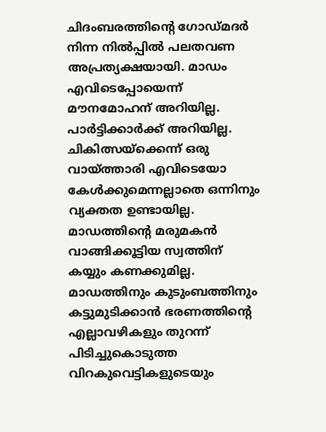ചിദംബരത്തിന്റെ ഗോഡ്മദര്‍ നിന്ന നില്‍പ്പില്‍ പലതവണ അപ്രത്യക്ഷയായി. മാഡം എവിടെപ്പോയെന്ന് മൗനമോഹന് അറിയില്ല. പാര്‍ട്ടിക്കാര്‍ക്ക് അറിയില്ല. ചികിത്സയ്‌ക്കെന്ന് ഒരു വായ്‌ത്താരി എവിടെയോ കേള്‍ക്കുമെന്നല്ലാതെ ഒന്നിനും വ്യക്തത ഉണ്ടായില്ല. മാഡത്തിന്റെ മരുമകന്‍ വാങ്ങിക്കൂട്ടിയ സ്വത്തിന് കയ്യും കണക്കുമില്ല. മാഡത്തിനും കുടുംബത്തിനും കട്ടുമുടിക്കാന്‍ ഭരണത്തിന്റെ എല്ലാവഴികളും തുറന്ന് പിടിച്ചുകൊടുത്ത വിറകുവെട്ടികളുടെയും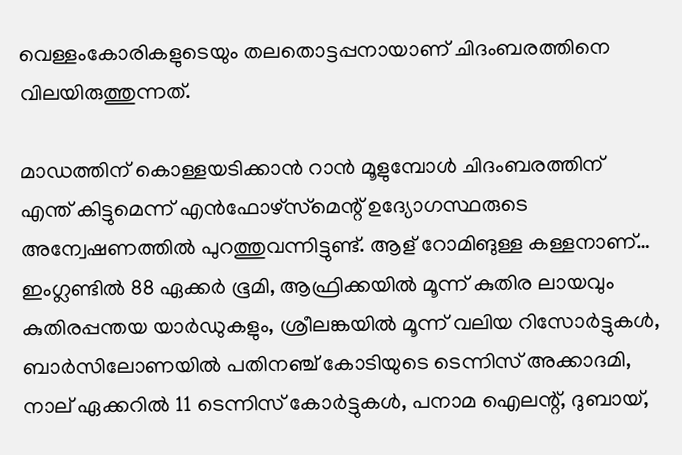വെള്ളംകോരികളുടെയും തലതൊട്ടപ്പനായാണ് ചിദംബരത്തിനെ വിലയിരുത്തുന്നത്.

മാഡത്തിന് കൊള്ളയടിക്കാന്‍ റാന്‍ മൂളുമ്പോള്‍ ചിദംബരത്തിന്  എന്ത് കിട്ടുമെന്ന് എന്‍ഫോഴ്‌സ്‌മെന്റ് ഉദ്യോഗസ്ഥരുടെ അന്വേഷണത്തില്‍ പുറത്തുവന്നിട്ടുണ്ട്. ആള് റോമിങുള്ള കള്ളനാണ്… ഇംഗ്ലണ്ടില്‍ 88 ഏക്കര്‍ ഭൂമി, ആഫ്രിക്കയില്‍ മൂന്ന് കുതിര ലായവും കുതിരപ്പന്തയ യാര്‍ഡുകളും, ശ്രീലങ്കയില്‍ മൂന്ന് വലിയ റിസോര്‍ട്ടുകള്‍, ബാര്‍സിലോണയില്‍ പതിനഞ്ച് കോടിയുടെ ടെന്നിസ് അക്കാദമി, നാല് ഏക്കറില്‍ 11 ടെന്നിസ് കോര്‍ട്ടുകള്‍, പനാമ ഐലന്റ്, ദുബായ്,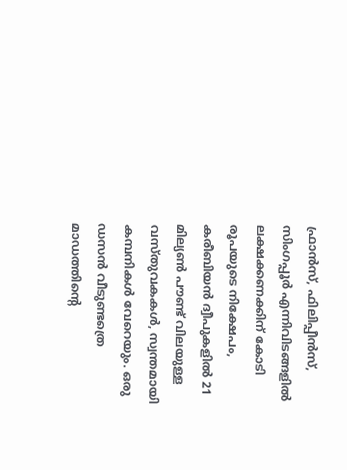ഫ്രാന്‍സ്, ഫിലിപ്പീന്‍സ്, സിംഗപ്പൂര്‍ എന്നിവിടങ്ങളില്‍ ലക്ഷക്കണക്കിന് കോടി രൂപയുടെ നിക്ഷേപം, കരീബിയന്‍ ദ്വീപുകളില്‍ 21 മില്യണ്‍ പൗണ്ട് വിലയുള്ള വസ്തുവകകള്‍, സ്വന്തമായി കമ്പനികള്‍ വേറെയും. ഒരു ഡസന്‍ വീടുണ്ടത്രെ മാഡത്തിന്റെ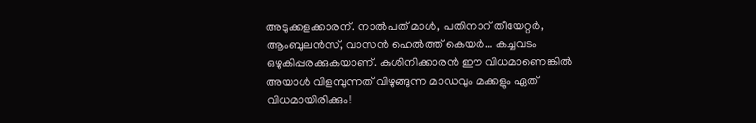അടുക്കളക്കാരന്. നാല്‍പത് മാള്‍, പതിനാറ് തീയേറ്റര്‍, ആംബുലന്‍സ്, വാസന്‍ ഹെല്‍ത്ത് കെയര്‍… കച്ചവടം ഒഴുകിപ്പരക്കുകയാണ്. കുശിനിക്കാരന്‍ ഈ വിധമാണെങ്കില്‍ അയാള്‍ വിളമ്പുന്നത് വിഴുങ്ങുന്ന മാഡവും മക്കളും ഏത് വിധമായിരിക്കും!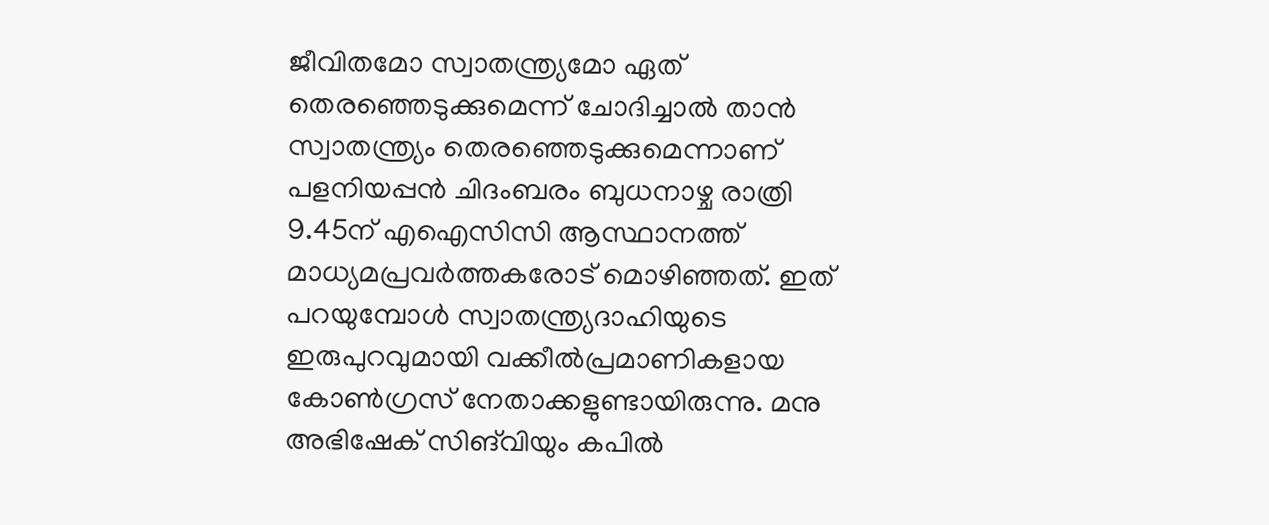ജീവിതമോ സ്വാതന്ത്ര്യമോ ഏത് തെരഞ്ഞെടുക്കുമെന്ന് ചോദിച്ചാല്‍ താന്‍ സ്വാതന്ത്ര്യം തെരഞ്ഞെടുക്കുമെന്നാണ് പളനിയപ്പന്‍ ചിദംബരം ബുധനാഴ്ച രാത്രി 9.45ന് എഐസിസി ആസ്ഥാനത്ത് മാധ്യമപ്രവര്‍ത്തകരോട് മൊഴിഞ്ഞത്. ഇത് പറയുമ്പോള്‍ സ്വാതന്ത്ര്യദാഹിയുടെ ഇരുപുറവുമായി വക്കീല്‍പ്രമാണികളായ കോണ്‍ഗ്രസ് നേതാക്കളുണ്ടായിരുന്നു. മനു അഭിഷേക് സിങ്‌വിയും കപില്‍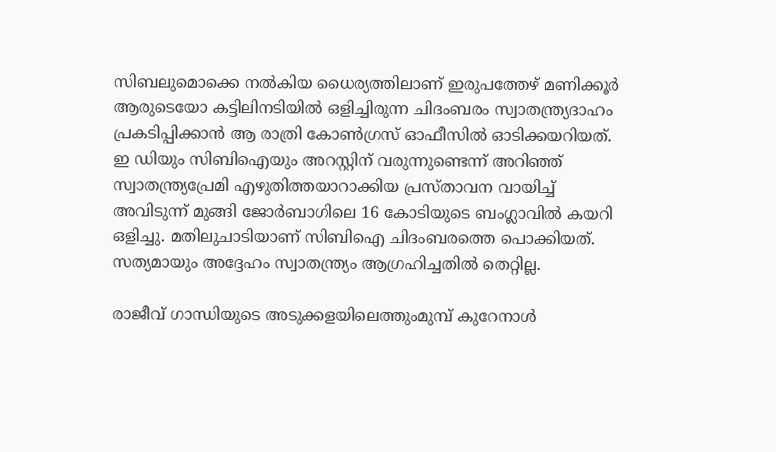സിബലുമൊക്കെ നല്‍കിയ ധൈര്യത്തിലാണ് ഇരുപത്തേഴ് മണിക്കൂര്‍ ആരുടെയോ കട്ടിലിനടിയില്‍ ഒളിച്ചിരുന്ന ചിദംബരം സ്വാതന്ത്ര്യദാഹം പ്രകടിപ്പിക്കാന്‍ ആ രാത്രി കോണ്‍ഗ്രസ് ഓഫീസില്‍ ഓടിക്കയറിയത്. ഇ ഡിയും സിബിഐയും അറസ്റ്റിന് വരുന്നുണ്ടെന്ന് അറിഞ്ഞ് സ്വാതന്ത്ര്യപ്രേമി എഴുതിത്തയാറാക്കിയ പ്രസ്താവന വായിച്ച് അവിടുന്ന് മുങ്ങി ജോര്‍ബാഗിലെ 16 കോടിയുടെ ബംഗ്ലാവില്‍ കയറി ഒളിച്ചു. മതിലുചാടിയാണ് സിബിഐ ചിദംബരത്തെ പൊക്കിയത്. സത്യമായും അദ്ദേഹം സ്വാതന്ത്ര്യം ആഗ്രഹിച്ചതില്‍ തെറ്റില്ല.

രാജീവ് ഗാന്ധിയുടെ അടുക്കളയിലെത്തുംമുമ്പ് കുറേനാള്‍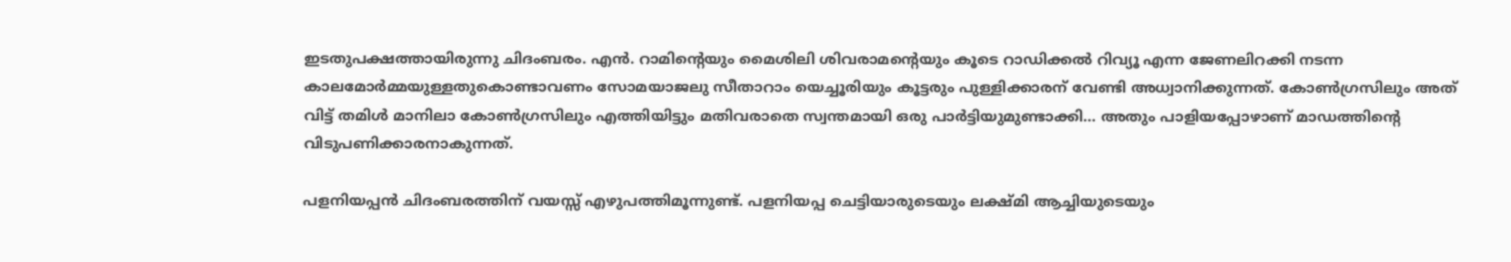ഇടതുപക്ഷത്തായിരുന്നു ചിദംബരം. എന്‍. റാമിന്റെയും മൈശിലി ശിവരാമന്റെയും കൂടെ റാഡിക്കല്‍ റിവ്യൂ എന്ന ജേണലിറക്കി നടന്ന കാലമോര്‍മ്മയുള്ളതുകൊണ്ടാവണം സോമയാജലു സീതാറാം യെച്ചൂരിയും കൂട്ടരും പുള്ളിക്കാരന് വേണ്ടി അധ്വാനിക്കുന്നത്. കോണ്‍ഗ്രസിലും അത് വിട്ട് തമിള്‍ മാനിലാ കോണ്‍ഗ്രസിലും എത്തിയിട്ടും മതിവരാതെ സ്വന്തമായി ഒരു പാര്‍ട്ടിയുമുണ്ടാക്കി… അതും പാളിയപ്പോഴാണ് മാഡത്തിന്റെ വിടുപണിക്കാരനാകുന്നത്.

പളനിയപ്പന്‍ ചിദംബരത്തിന് വയസ്സ് എഴുപത്തിമൂന്നുണ്ട്. പളനിയപ്പ ചെട്ടിയാരുടെയും ലക്ഷ്മി ആച്ചിയുടെയും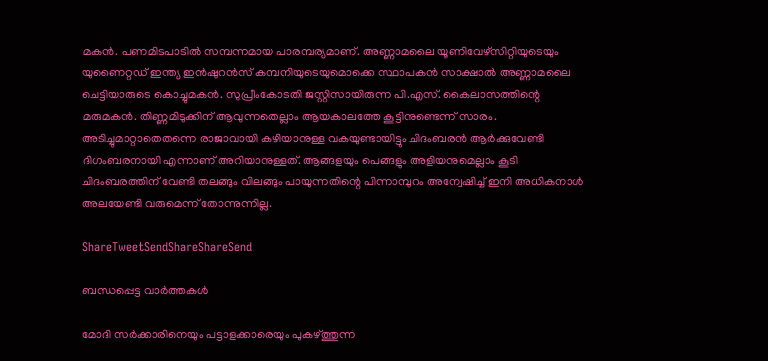മകന്‍. പണമിടപാടില്‍ സമ്പന്നമായ പാരമ്പര്യമാണ്. അണ്ണാമലൈ യൂണിവേഴ്‌സിറ്റിയുടെയും യുണൈറ്റഡ് ഇന്ത്യ ഇന്‍ഷുറന്‍സ് കമ്പനിയുടെയുമൊക്കെ സ്ഥാപകന്‍ സാക്ഷാല്‍ അണ്ണാമലൈ ചെട്ടിയാരുടെ കൊച്ചുമകന്‍. സുപ്രീംകോടതി ജസ്റ്റിസായിരുന്ന പി.എസ്. കൈലാസത്തിന്റെ മരുമകന്‍. തിണ്ണമിടുക്കിന് ആവുന്നതെല്ലാം ആയകാലത്തേ കൂട്ടിനുണ്ടെന്ന് സാരം. അടിച്ചുമാറ്റാതെതന്നെ രാജാവായി കഴിയാനുള്ള വകയുണ്ടായിട്ടും ചിദംബരന്‍ ആര്‍ക്കുവേണ്ടി ദിഗംബരനായി എന്നാണ് അറിയാനുള്ളത്. ആങ്ങളയും പെങ്ങളും അളിയനുമെല്ലാം കൂടി ചിദംബരത്തിന് വേണ്ടി തലങ്ങും വിലങ്ങും പായുന്നതിന്റെ പിന്നാമ്പുറം അന്വേഷിച്ച് ഇനി അധികനാള്‍ അലയേണ്ടി വരുമെന്ന് തോന്നുന്നില്ല.

ShareTweetSendShareShareSend

ബന്ധപ്പെട്ട വാര്‍ത്തകള്‍

മോദി സര്‍ക്കാരിനെയും പട്ടാളക്കാരെയും പുകഴ്ത്തുന്ന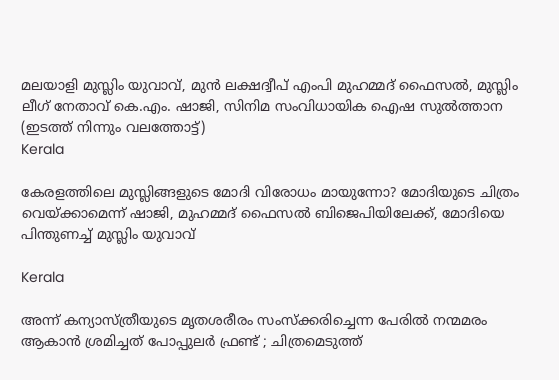മലയാളി മുസ്ലിം യുവാവ്, മുന്‍ ലക്ഷദ്വീപ് എംപി മുഹമ്മദ് ഫൈസല്‍, മുസ്ലിം ലീഗ് നേതാവ് കെ.എം. ഷാജി, സിനിമ സംവിധായിക ഐഷ സുല്‍ത്താന (ഇടത്ത് നിന്നും വലത്തോട്ട്)
Kerala

കേരളത്തിലെ മുസ്ലിങ്ങളുടെ മോദി വിരോധം മായുന്നോ? മോദിയുടെ ചിത്രം വെയ്‌ക്കാമെന്ന് ഷാജി, മുഹമ്മദ് ഫൈസല്‍ ബിജെപിയിലേക്ക്, മോദിയെ പിന്തുണച്ച് മുസ്ലിം യുവാവ്

Kerala

അന്ന് കന്യാസ്ത്രീയുടെ മൃതശരീരം സംസ്ക്കരിച്ചെന്ന പേരിൽ നന്മമരം ആകാൻ ശ്രമിച്ചത് പോപ്പുലർ ഫ്രണ്ട് ; ചിത്രമെടുത്ത്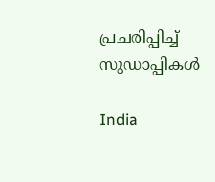പ്രചരിപ്പിച്ച് സുഡാപ്പികൾ

India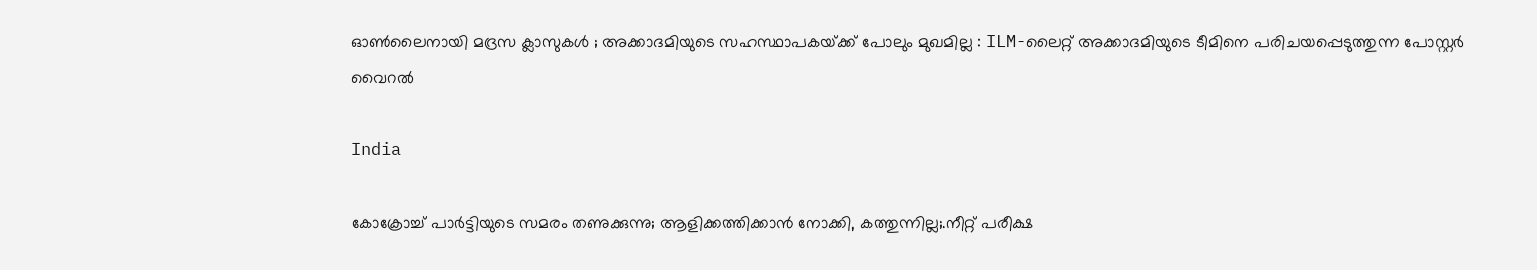ഓൺലൈനായി മദ്രസ ക്ലാസുകൾ ; അക്കാദമിയുടെ സഹസ്ഥാപകയ്‌ക്ക് പോലും മുഖമില്ല : ILM-ലൈറ്റ് അക്കാദമിയുടെ ടീമിനെ പരിചയപ്പെടുത്തുന്ന പോസ്റ്റർ വൈറൽ

India

കോക്രോച്ച് പാര്‍ട്ടിയുടെ സമരം തണുക്കുന്നു; ആളിക്കത്തിക്കാന്‍ നോക്കി, കത്തുന്നില്ല;.നീറ്റ് പരീക്ഷ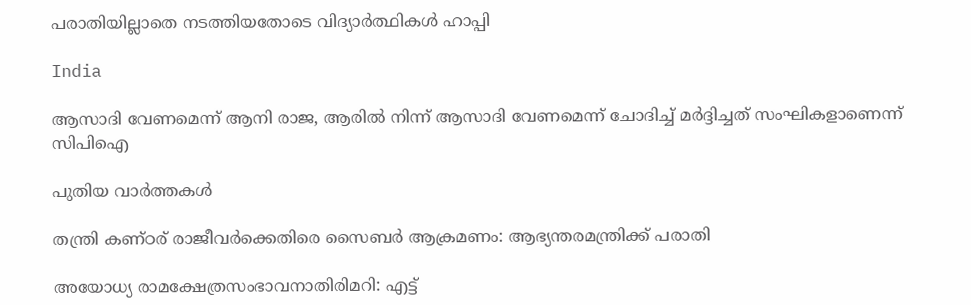പരാതിയില്ലാതെ നടത്തിയതോടെ വിദ്യാര്‍ത്ഥികള്‍ ഹാപ്പി

India

ആസാദി വേണമെന്ന് ആനി രാജ, ആരില്‍ നിന്ന് ആസാദി വേണമെന്ന് ചോദിച്ച് മര്‍ദ്ദിച്ചത് സംഘികളാണെന്ന് സിപിഐ

പുതിയ വാര്‍ത്തകള്‍

തന്ത്രി കണ്ഠര് രാജീവര്‍ക്കെതിരെ സൈബര്‍ ആക്രമണം: ആഭ്യന്തരമന്ത്രിക്ക് പരാതി

അയോധ്യ രാമക്ഷേത്രസംഭാവനാതിരിമറി: എട്ട്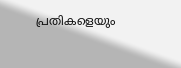പ്രതികളെയും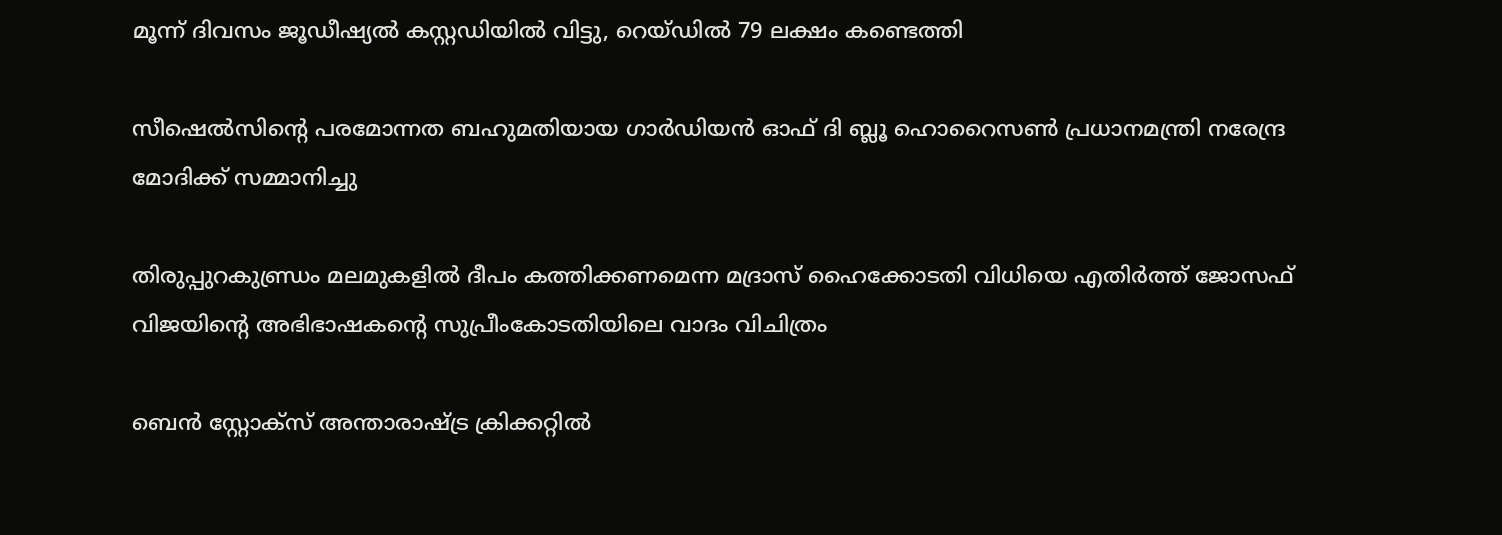മൂന്ന് ദിവസം ജൂഡീഷ്യല്‍ കസ്റ്റഡിയില്‍ വിട്ടു, റെയ്ഡില്‍ 79 ലക്ഷം കണ്ടെത്തി

സീഷെല്‍സിന്റെ പരമോന്നത ബഹുമതിയായ ഗാര്‍ഡിയന്‍ ഓഫ് ദി ബ്ലൂ ഹൊറൈസണ്‍ പ്രധാനമന്ത്രി നരേന്ദ്ര മോദിക്ക് സമ്മാനിച്ചു

തിരുപ്പുറകുണ്ഡ്രം മലമുകളില്‍ ദീപം കത്തിക്കണമെന്ന മദ്രാസ് ഹൈക്കോടതി വിധിയെ എതിര്‍ത്ത് ജോസഫ് വിജയിന്റെ അഭിഭാഷകന്റെ സുപ്രീംകോടതിയിലെ വാദം വിചിത്രം

ബെന്‍ സ്റ്റോക്സ് അന്താരാഷ്‌ട്ര ക്രിക്കറ്റില്‍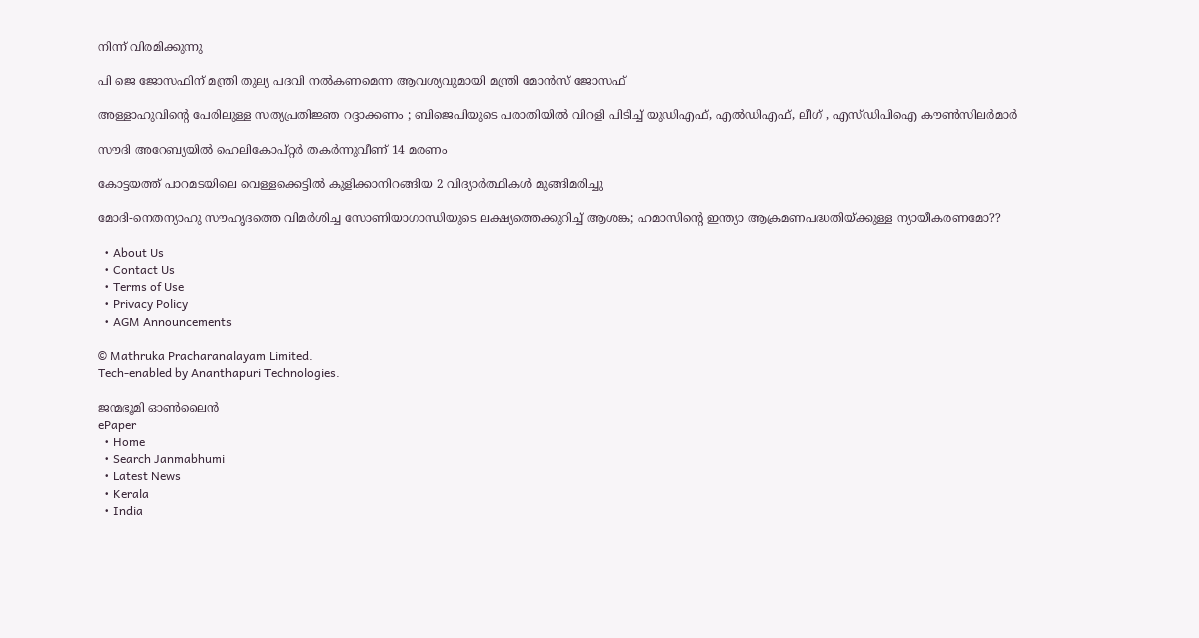നിന്ന് വിരമിക്കുന്നു

പി ജെ ജോസഫിന് മന്ത്രി തുല്യ പദവി നല്‍കണമെന്ന ആവശ്യവുമായി മന്ത്രി മോന്‍സ് ജോസഫ്

അള്ളാഹുവിന്റെ പേരിലുള്ള സത്യപ്രതിജ്ഞ റദ്ദാക്കണം ; ബിജെപിയുടെ പരാതിയിൽ വിറളി പിടിച്ച് യുഡിഎഫ്, എൽഡിഎഫ്, ലീഗ് , എസ്ഡിപിഐ കൗൺസിലർമാർ

സൗദി അറേബ്യയില്‍ ഹെലികോപ്റ്റര്‍ തകര്‍ന്നുവീണ് 14 മരണം

കോട്ടയത്ത് പാറമടയിലെ വെള്ളക്കെട്ടില്‍ കുളിക്കാനിറങ്ങിയ 2 വിദ്യാര്‍ത്ഥികള്‍ മുങ്ങിമരിച്ചു

മോദി-നെതന്യാഹു സൗഹൃദത്തെ വിമര്‍ശിച്ച സോണിയാഗാന്ധിയുടെ ലക്ഷ്യത്തെക്കുറിച്ച് ആശങ്ക; ഹമാസിന്റെ ഇന്ത്യാ ആക്രമണപദ്ധതിയ്‌ക്കുള്ള ന്യായീകരണമോ??

  • About Us
  • Contact Us
  • Terms of Use
  • Privacy Policy
  • AGM Announcements

© Mathruka Pracharanalayam Limited.
Tech-enabled by Ananthapuri Technologies.

ജന്മഭൂമി ഓണ്‍ലൈന്‍
ePaper
  • Home
  • Search Janmabhumi
  • Latest News
  • Kerala
  • India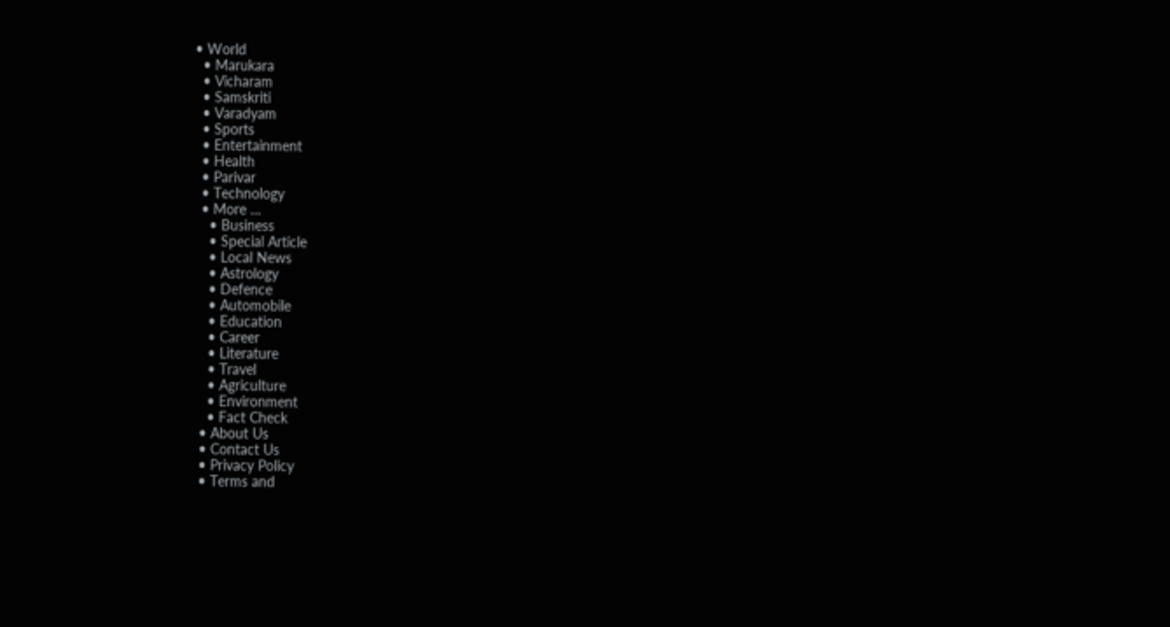• World
  • Marukara
  • Vicharam
  • Samskriti
  • Varadyam
  • Sports
  • Entertainment
  • Health
  • Parivar
  • Technology
  • More …
    • Business
    • Special Article
    • Local News
    • Astrology
    • Defence
    • Automobile
    • Education
    • Career
    • Literature
    • Travel
    • Agriculture
    • Environment
    • Fact Check
  • About Us
  • Contact Us
  • Privacy Policy
  • Terms and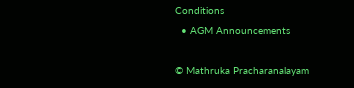Conditions
  • AGM Announcements

© Mathruka Pracharanalayam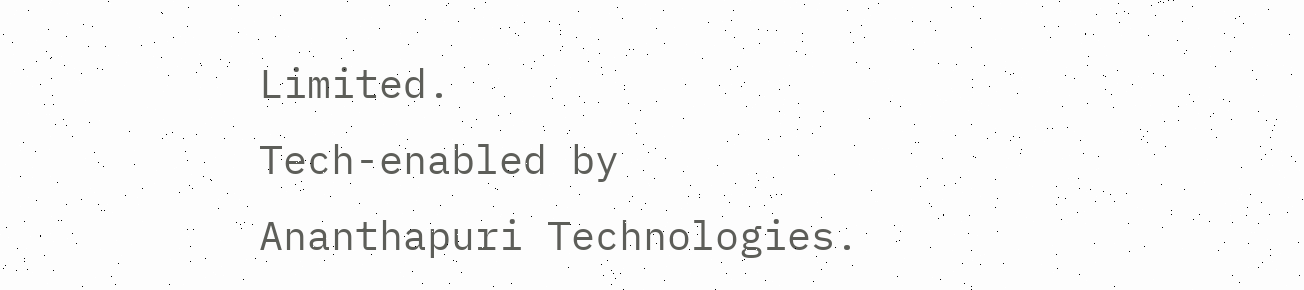Limited.
Tech-enabled by Ananthapuri Technologies.